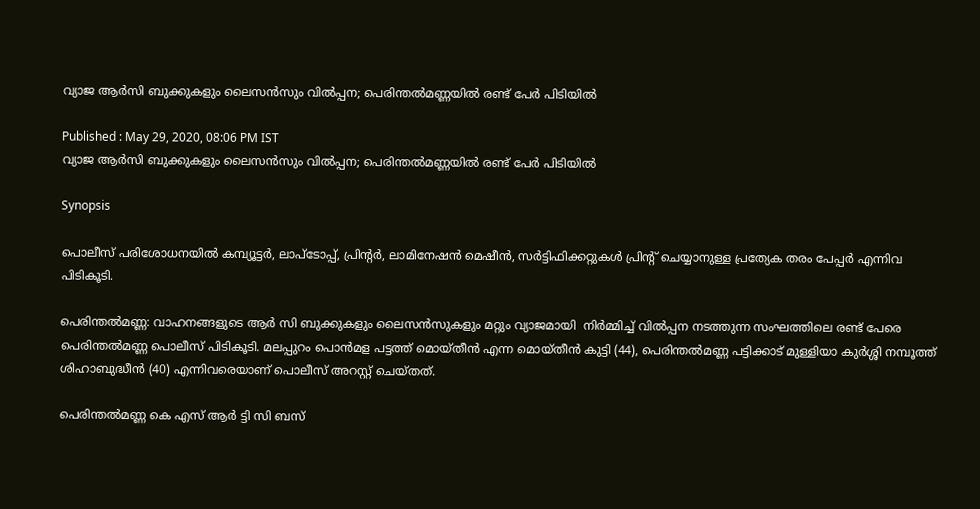വ്യാജ ആർസി ബുക്കുകളും ലൈസൻസും വില്‍പ്പന; പെരിന്തൽമണ്ണയിൽ രണ്ട് പേർ പിടിയിൽ

Published : May 29, 2020, 08:06 PM IST
വ്യാജ ആർസി ബുക്കുകളും ലൈസൻസും വില്‍പ്പന; പെരിന്തൽമണ്ണയിൽ രണ്ട് പേർ പിടിയിൽ

Synopsis

പൊലീസ് പരിശോധനയില്‍ കമ്പ്യൂട്ടർ, ലാപ്‌ടോപ്പ്, പ്രിന്റർ, ലാമിനേഷൻ മെഷീൻ, സർട്ടിഫിക്കറ്റുകൾ പ്രിന്റ് ചെയ്യാനുള്ള പ്രത്യേക തരം പേപ്പർ എന്നിവ പിടികൂടി.

പെരിന്തൽമണ്ണ: വാഹനങ്ങളുടെ ആർ സി ബുക്കുകളും ലൈസൻസുകളും മറ്റും വ്യാജമായി  നിർമ്മിച്ച് വിൽപ്പന നടത്തുന്ന സംഘത്തിലെ രണ്ട് പേരെ  പെരിന്തൽമണ്ണ പൊലീസ് പിടികൂടി. മലപ്പുറം പൊൻമള പട്ടത്ത് മൊയ്തീൻ എന്ന മൊയ്തീൻ കുട്ടി (44), പെരിന്തൽമണ്ണ പട്ടിക്കാട് മുള്ളിയാ കുർശ്ശി നമ്പൂത്ത് ശിഹാബുദ്ധീൻ (40) എന്നിവരെയാണ് പൊലീസ് അറസ്റ്റ് ചെയ്തത്.

പെരിന്തൽമണ്ണ കെ എസ് ആർ ട്ടി സി ബസ്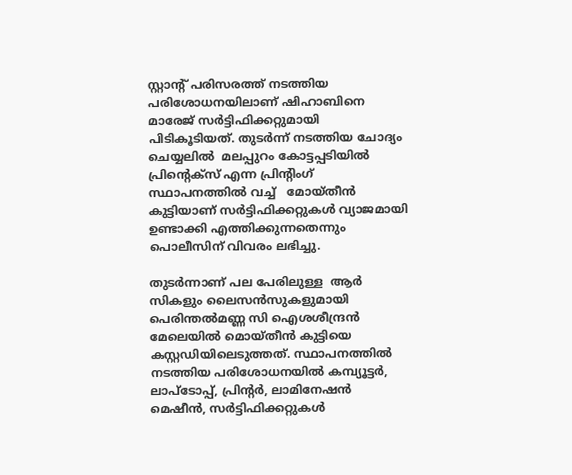സ്റ്റാന്റ് പരിസരത്ത് നടത്തിയ പരിശോധനയിലാണ് ഷിഹാബിനെ മാരേജ് സർട്ടിഫിക്കറ്റുമായി പിടികൂടിയത്. തുടർന്ന് നടത്തിയ ചോദ്യം ചെയ്യലിൽ  മലപ്പുറം കോട്ടപ്പടിയിൽ പ്രിന്റെക്‌സ് എന്ന പ്രിന്റിംഗ് സ്ഥാപനത്തിൽ വച്ച്   മോയ്തീൻ കുട്ടിയാണ് സർട്ടിഫിക്കറ്റുകൾ വ്യാജമായി  ഉണ്ടാക്കി എത്തിക്കുന്നതെന്നും പൊലീസിന് വിവരം ലഭിച്ചു.

തുടർന്നാണ് പല പേരിലുള്ള  ആർ സികളും ലൈസൻസുകളുമായി പെരിന്തൽമണ്ണ സി ഐശശീന്ദ്രൻ മേലെയിൽ മൊയ്തീൻ കുട്ടിയെ കസ്റ്റഡിയിലെടുത്തത്. സ്ഥാപനത്തിൽ നടത്തിയ പരിശോധനയിൽ കമ്പ്യൂട്ടർ, ലാപ്‌ടോപ്പ്, പ്രിന്റർ, ലാമിനേഷൻ മെഷീൻ, സർട്ടിഫിക്കറ്റുകൾ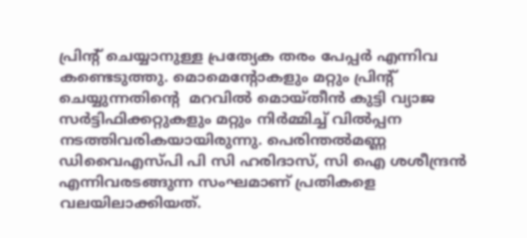പ്രിന്റ് ചെയ്യാനുള്ള പ്രത്യേക തരം പേപ്പർ എന്നിവ കണ്ടെടുത്തു. മൊമെന്റോകളും മറ്റും പ്രിന്റ് ചെയ്യുന്നതിന്റെ  മറവിൽ മൊയ്തീൻ കുട്ടി വ്യാജ സർട്ടിഫിക്കറ്റുകളും മറ്റും നിർമ്മിച്ച് വിൽപ്പന നടത്തിവരികയായിരുന്നു. പെരിന്തൽമണ്ണ ഡിവൈഎസ്പി പി സി ഹരിദാസ്, സി ഐ ശശീന്ദ്രൻ എന്നിവരടങ്ങുന്ന സംഘമാണ് പ്രതികളെ വലയിലാക്കിയത്.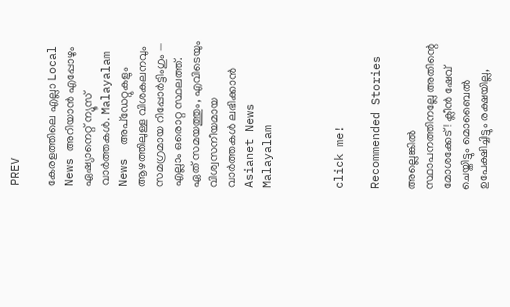PREV

കേരളത്തിലെ എല്ലാ Local News അറിയാൻ എപ്പോഴും ഏഷ്യാനെറ്റ് ന്യൂസ് വാർത്തകൾ. Malayalam News  അപ്‌ഡേറ്റുകളും ആഴത്തിലുള്ള വിശകലനവും സമഗ്രമായ റിപ്പോർട്ടിംഗും — എല്ലാം ഒരൊറ്റ സ്ഥലത്ത്. ഏത് സമയത്തും, എവിടെയും വിശ്വസനീയമായ വാർത്തകൾ ലഭിക്കാൻ Asianet News Malayalam



click me!

Recommended Stories

അല്ലെങ്കിൽ സ്ഥാപനത്തിനല്ലേ അതിന്റെ മോശക്കേട്! ക്ലീന്‍ ഷേവ് ചെയ്തിട്ടും മൊബൈല്‍ ഉപേക്ഷിച്ചിട്ടും രക്ഷയില്ല,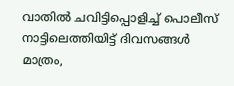വാതില്‍ ചവിട്ടിപ്പൊളിച്ച് പൊലീസ്
നാട്ടിലെത്തിയിട്ട് ദിവസങ്ങൾ മാത്രം,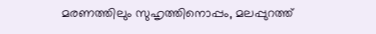മരണത്തിലും സുഹൃത്തിനൊപ്പം, മലപ്പുറത്ത്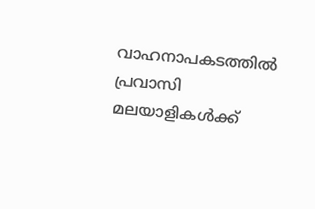വാഹനാപകടത്തിൽ പ്രവാസി മലയാളികൾക്ക്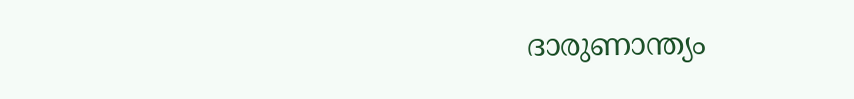ദാരുണാന്ത്യം